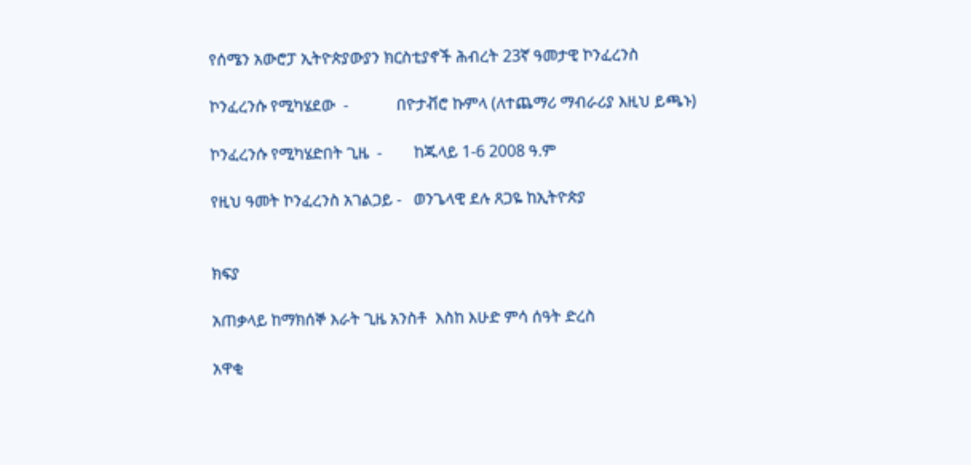የሰሜን አውሮፓ ኢትዮጵያውያን ክርስቲያኖች ሕብረት 23ኛ ዓመታዊ ኮንፈረንስ

ኮንፈረንሱ የሚካሄደው  -            በዮታቭሮ ኩምላ (ለተጨማሪ ማብራሪያ እዚህ ይጫኑ)

ኮንፈረንሱ የሚካሄድበት ጊዜ  -        ከጁላይ 1-6 2008 ዓ.ም

የዚህ ዓመት ኮንፈረንስ አገልጋይ -   ወንጌላዊ ደሉ ጸጋዬ ከኢትዮጵያ


ክፍያ

አጠቃላይ ከማክሰኞ እራት ጊዜ አንስቶ  እስከ እሁድ ምሳ ሰዓት ድረስ

አዋቂ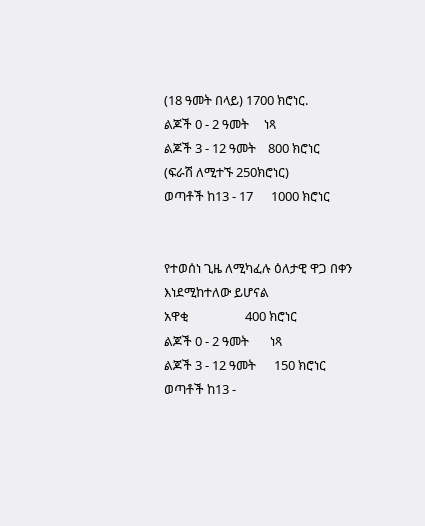(18 ዓመት በላይ) 1700 ክሮነር.
ልጆች 0 - 2 ዓመት     ነጻ
ልጆች 3 - 12 ዓመት    800 ክሮነር
(ፍራሽ ለሚተኙ 250ክሮነር)
ወጣቶች ከ13 - 17      1000 ክሮነር


የተወሰነ ጊዜ ለሚካፈሉ ዕለታዊ ዋጋ በቀን  እነደሚከተለው ይሆናል
አዋቂ                   400 ክሮነር
ልጆች 0 - 2 ዓመት       ነጻ
ልጆች 3 - 12 ዓመት      150 ክሮነር
ወጣቶች ከ13 -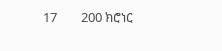17        200 ክሮነር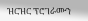ዝርዝር ፕሮገራሙን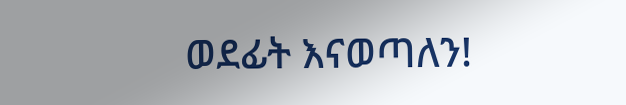ወደፊት እናወጣለን!